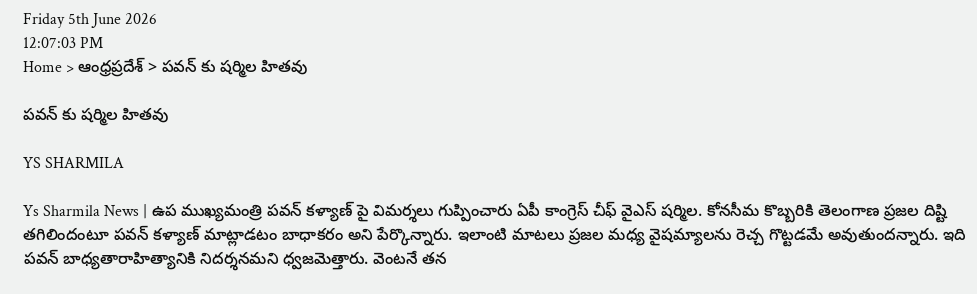Friday 5th June 2026
12:07:03 PM
Home > ఆంధ్రప్రదేశ్ > పవన్ కు షర్మిల హితవు

పవన్ కు షర్మిల హితవు

YS SHARMILA

Ys Sharmila News | ఉప ముఖ్యమంత్రి పవన్ కళ్యాణ్ పై విమర్శలు గుప్పించారు ఏపీ కాంగ్రెస్ చీఫ్ వైఎస్ షర్మిల. కోనసీమ కొబ్బరికి తెలంగాణ ప్రజల దిష్టి తగిలిందంటూ పవన్ కళ్యాణ్ మాట్లాడటం బాధాకరం అని పేర్కొన్నారు. ఇలాంటి మాటలు ప్రజల మధ్య వైషమ్యాలను రెచ్చ గొట్టడమే అవుతుందన్నారు. ఇది పవన్ బాధ్యతారాహిత్యానికి నిదర్శనమని ధ్వజమెత్తారు. వెంటనే తన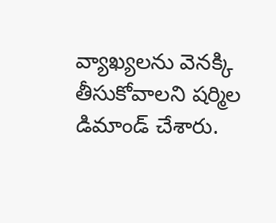వ్యాఖ్యలను వెనక్కి తీసుకోవాలని షర్మిల డిమాండ్ చేశారు.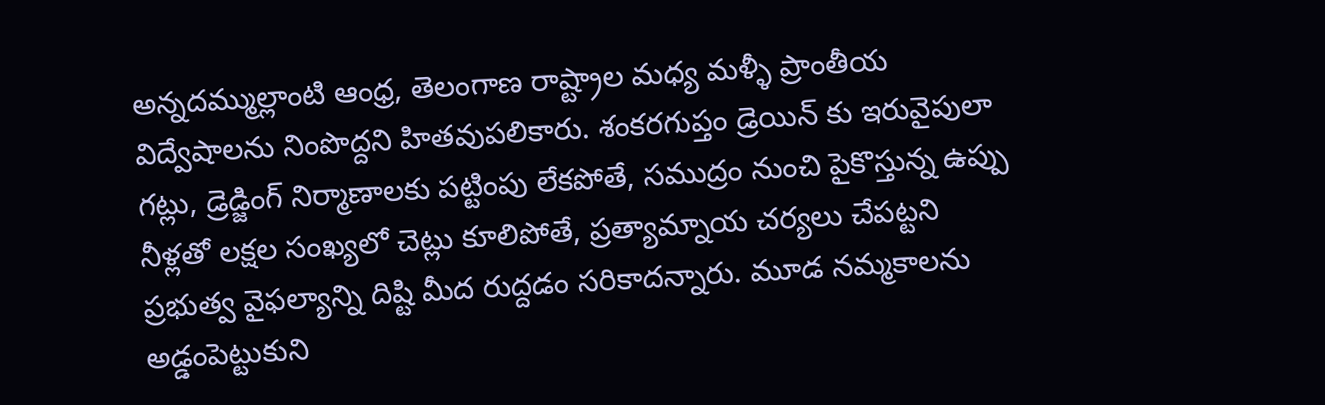అన్నదమ్ముల్లాంటి ఆంధ్ర, తెలంగాణ రాష్ట్రాల మధ్య మళ్ళీ ప్రాంతీయ విద్వేషాలను నింపొద్దని హితవుపలికారు. శంకరగుప్తం డ్రెయిన్ కు ఇరువైపులా గట్లు, డ్రెడ్జింగ్ నిర్మాణాలకు పట్టింపు లేకపోతే, సముద్రం నుంచి పైకొస్తున్న ఉప్పు నీళ్లతో లక్షల సంఖ్యలో చెట్లు కూలిపోతే, ప్రత్యామ్నాయ చర్యలు చేపట్టని ప్రభుత్వ వైఫల్యాన్ని దిష్టి మీద రుద్దడం సరికాదన్నారు. మూడ నమ్మకాలను అడ్డంపెట్టుకుని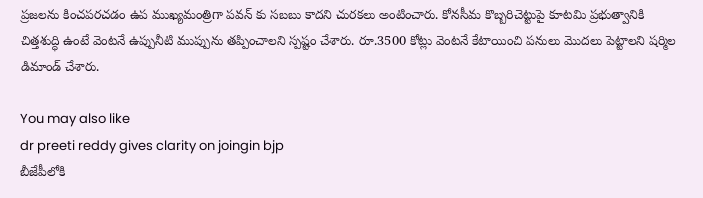ప్రజలను కించపరచడం ఉప ముఖ్యమంత్రిగా పవన్ కు సబబు కాదని చురకలు అంటించారు. కోనసీమ కొబ్బరిచెట్టుపై కూటమి ప్రభుత్వానికి చిత్తశుద్ధి ఉంటే వెంటనే ఉప్పునీటి ముప్పును తప్పించాలని స్పష్టం చేశారు. రూ.3500 కోట్లు వెంటనే కేటాయించి పనులు మొదలు పెట్టాలని షర్మిల డిమాండ్ చేశారు.

You may also like
dr preeti reddy gives clarity on joingin bjp
బీజేపీలోకి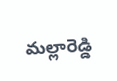మల్లారెడ్డి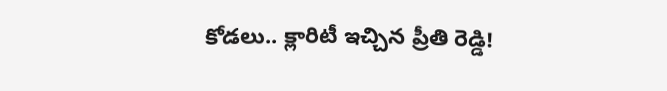కోడలు.. క్లారిటీ ఇచ్చిన ప్రీతి రెడ్డి!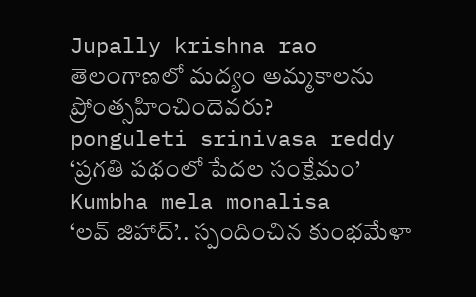Jupally krishna rao
తెలంగాణలో మ‌ద్యం అమ్మ‌కాల‌ను ప్రోంత్స‌హించిందెవ‌రు?
ponguleti srinivasa reddy
‘ప్రగతి పథంలో పేదల సంక్షేమం’
Kumbha mela monalisa
‘లవ్ జిహాద్’.. స్పందించిన కుంభమేళా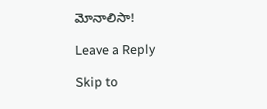మోనాలిసా!

Leave a Reply

Skip to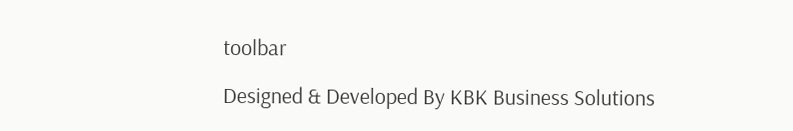toolbar

Designed & Developed By KBK Business Solutions